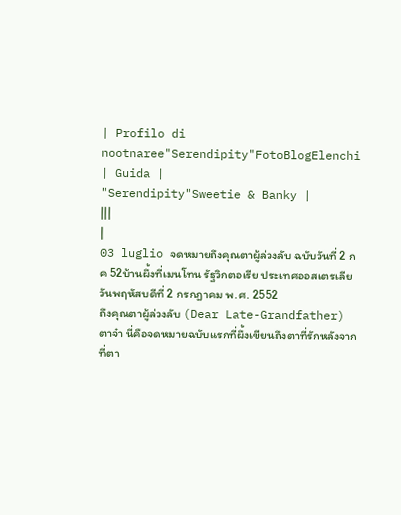| Profilo di nootnaree"Serendipity"FotoBlogElenchi | Guida |
"Serendipity"Sweetie & Banky |
|||
|
03 luglio จดหมายถึงคุณตาผู้ล่วงลับ ฉบับวันที่ 2 กค 52บ้านผึ้งที่เมนโทน รัฐวิกตอเรีย ประเทศออสเตรเลีย
วันพฤหัสบดีที่ 2 กรกฎาคม พ.ศ. 2552
ถึงคุณตาผู้ล่วงลับ (Dear Late-Grandfather)
ตาจ๋า นี่คือจดหมายฉบับแรกที่ผึ้งเขียนถึงตาที่รักหลังจากที่ตา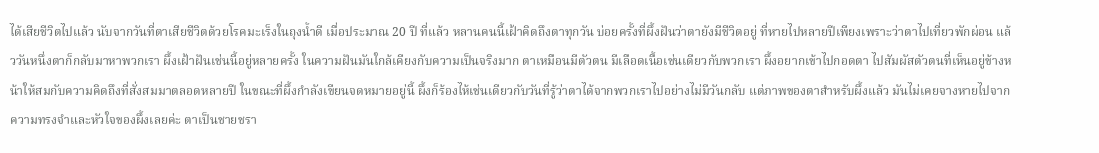ได้เสียชีวิตไปแล้ว นับจากวันที่ตาเสียชีวิตด้วยโรคมะเร็งในถุงน้ำดี เมื่อประมาณ 20 ปี ที่แล้ว หลานคนนี้เฝ้าคิดถึงตาทุกวัน บ่อยครั้งที่ผึ้งฝันว่าตายังมีชีวิตอยู่ ที่หายไปหลายปีเพียงเพราะว่าตาไปเที่ยวพักผ่อน แล้ววันหนึ่งตาก็กลับมาหาพวกเรา ผึ้งเฝ้าฝันเช่นนี้อยู่หลายครั้ง ในความฝันมันใกล้เคียงกับความเป็นจริงมาก ตาเหมือนมีตัวตน มีเลือดเนื้อเช่นเดียวกับพวกเรา ผึ้งอยากเข้าไปกอดตา ไปสัมผัสตัวตนที่เห็นอยู่ข้างหน้าให้สมกับความคิดถึงที่สั่งสมมาตลอดหลายปี ในขณะที่ผึ้งกำลังเขียนจดหมายอยู่นี้ ผึ้งก็ร้องไห้เช่นเดียวกับวันที่รู้ว่าตาได้จากพวกเราไปอย่างไม่มีวันกลับ แต่ภาพของตาสำหรับผึ้งแล้ว มันไม่เคยจางหายไปจากความทรงจำและหัวใจของผึ้งเลยค่ะ ตาเป็นชายชรา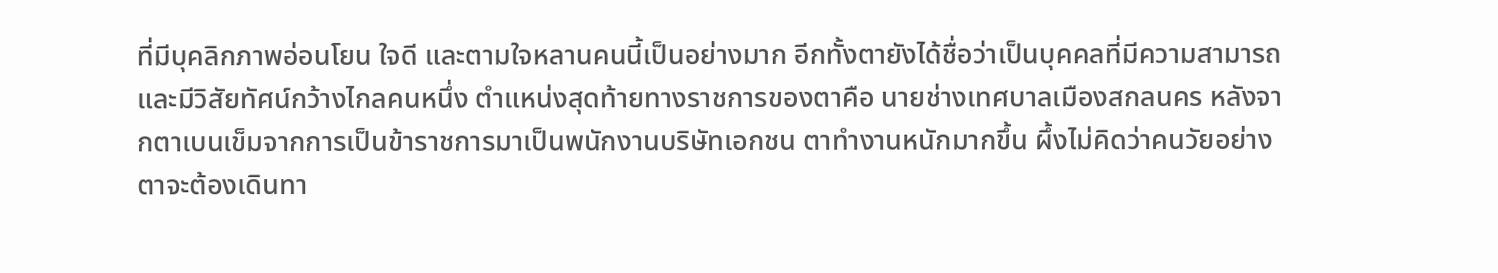ที่มีบุคลิกภาพอ่อนโยน ใจดี และตามใจหลานคนนี้เป็นอย่างมาก อีกทั้งตายังได้ชื่อว่าเป็นบุคคลที่มีความสามารถและมีวิสัยทัศน์กว้างไกลคนหนึ่ง ตำแหน่งสุดท้ายทางราชการของตาคือ นายช่างเทศบาลเมืองสกลนคร หลังจากตาเบนเข็มจากการเป็นข้าราชการมาเป็นพนักงานบริษัทเอกชน ตาทำงานหนักมากขึ้น ผึ้งไม่คิดว่าคนวัยอย่างตาจะต้องเดินทา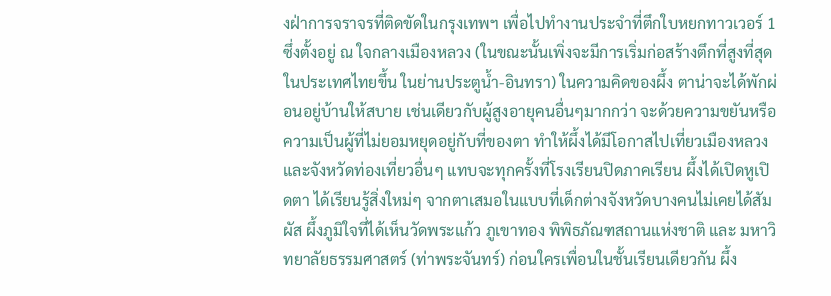งฝ่าการจราจรที่ติดขัดในกรุงเทพฯ เพื่อไปทำงานประจำที่ตึกใบหยกทาวเวอร์ 1 ซึ่งตั้งอยู่ ณ ใจกลางเมืองหลวง (ในขณะนั้นเพิ่งจะมีการเริ่มก่อสร้างตึกที่สูงที่สุดในประเทศไทยขึ้น ในย่านประตูน้ำ-อินทรา) ในความคิดของผึ้ง ตาน่าจะได้พักผ่อนอยู่บ้านให้สบาย เช่นเดียวกับผู้สูงอายุคนอื่นๆมากกว่า จะด้วยความขยันหรือความเป็นผู้ที่ไม่ยอมหยุดอยู่กับที่ของตา ทำให้ผึ้งได้มีโอกาสไปเที่ยวเมืองหลวง และจังหวัดท่องเที่ยวอื่นๆ แทบจะทุกครั้งที่โรงเรียนปิดภาคเรียน ผึ้งได้เปิดหูเปิดตา ได้เรียนรู้สิ่งใหม่ๆ จากตาเสมอในแบบที่เด็กต่างจังหวัดบางคนไม่เคยได้สัมผัส ผึ้งภูมิใจที่ได้เห็นวัดพระแก้ว ภูเขาทอง พิพิธภัณฑสถานแห่งชาติ และ มหาวิทยาลัยธรรมศาสตร์ (ท่าพระจันทร์) ก่อนใครเพื่อนในชั้นเรียนเดียวกัน ผึ้ง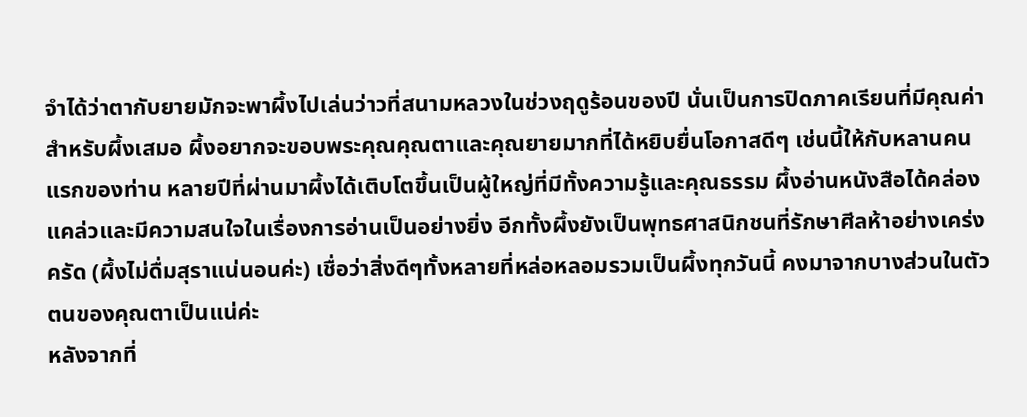จำได้ว่าตากับยายมักจะพาผึ้งไปเล่นว่าวที่สนามหลวงในช่วงฤดูร้อนของปี นั่นเป็นการปิดภาคเรียนที่มีคุณค่าสำหรับผึ้งเสมอ ผึ้งอยากจะขอบพระคุณคุณตาและคุณยายมากที่ได้หยิบยื่นโอกาสดีๆ เช่นนี้ให้กับหลานคนแรกของท่าน หลายปีที่ผ่านมาผึ้งได้เติบโตขึ้นเป็นผู้ใหญ่ที่มีทั้งความรู้และคุณธรรม ผึ้งอ่านหนังสือได้คล่องแคล่วและมีความสนใจในเรื่องการอ่านเป็นอย่างยิ่ง อีกทั้งผึ้งยังเป็นพุทธศาสนิกชนที่รักษาศีลห้าอย่างเคร่งครัด (ผึ้งไม่ดื่มสุราแน่นอนค่ะ) เชื่อว่าสิ่งดีๆทั้งหลายที่หล่อหลอมรวมเป็นผึ้งทุกวันนี้ คงมาจากบางส่วนในตัวตนของคุณตาเป็นแน่ค่ะ
หลังจากที่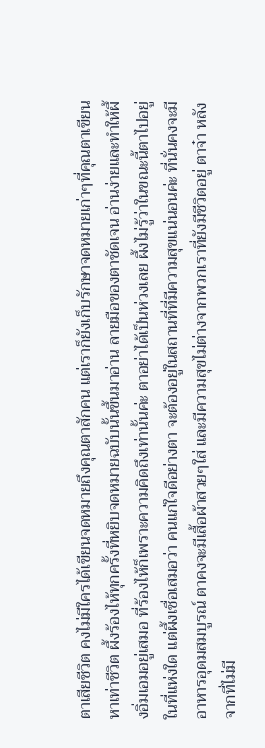ตาเสียชีวิต คงไม่มีใครได้เขียนจดหมายถึงคุณตาสักคน แต่เราก็ยังเก็บรักษาจดหมายเก่าๆที่คุณตาเขียนหาเท่าชีวิต ผึ้งร้องไห้ทุกครั้งที่หยิบจดหมายฉบับนั้นขึ้นมาอ่าน ลายมือของตาชัดเจน อ่านง่ายและทำให้ผึ้งอิ่มเอมอยู่เสมอ ที่ร้องไห้ก็เพราะความคิดถึงเท่านั้นค่ะ ตาอย่าได้เป็นห่วงเลย ผึ้งไม่รู้ว่าในขณะนี้ตาไปอยู่ในที่แห่งใด แต่ผึ้งเชื่อเสมอว่า คนแก่ใจดีอย่างตา จะต้องอยู่ในสถานที่ที่มีความสุขแน่นอนค่ะ ที่นั่นคงจะมีอาหารอุดมสมบูรณ์ ตาคงจะมีเสื้อผ้าสวยๆใส่ และมีความสุขไม่ต่างจากพวกเราที่ยังมีชีวิตอยู่ ตาจ๋า หลังจากที่ไม่มี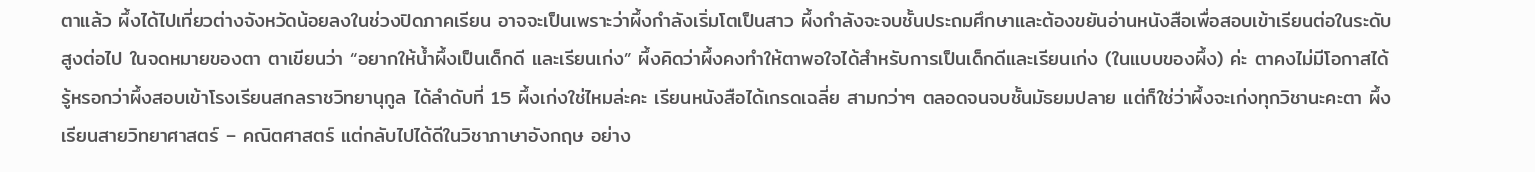ตาแล้ว ผึ้งได้ไปเที่ยวต่างจังหวัดน้อยลงในช่วงปิดภาคเรียน อาจจะเป็นเพราะว่าผึ้งกำลังเริ่มโตเป็นสาว ผึ้งกำลังจะจบชั้นประถมศึกษาและต้องขยันอ่านหนังสือเพื่อสอบเข้าเรียนต่อในระดับสูงต่อไป ในจดหมายของตา ตาเขียนว่า “อยากให้น้ำผึ้งเป็นเด็กดี และเรียนเก่ง” ผึ้งคิดว่าผึ้งคงทำให้ตาพอใจได้สำหรับการเป็นเด็กดีและเรียนเก่ง (ในแบบของผึ้ง) ค่ะ ตาคงไม่มีโอกาสได้รู้หรอกว่าผึ้งสอบเข้าโรงเรียนสกลราชวิทยานุกูล ได้ลำดับที่ 15 ผึ้งเก่งใช่ไหมล่ะคะ เรียนหนังสือได้เกรดเฉลี่ย สามกว่าๆ ตลอดจนจบชั้นมัธยมปลาย แต่ก็ใช่ว่าผึ้งจะเก่งทุกวิชานะคะตา ผึ้งเรียนสายวิทยาศาสตร์ – คณิตศาสตร์ แต่กลับไปได้ดีในวิชาภาษาอังกฤษ อย่าง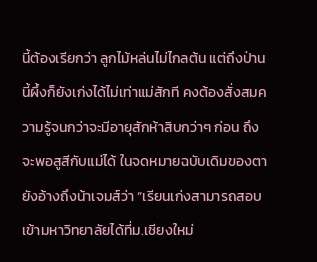นี้ต้องเรียกว่า ลูกไม้หล่นไม่ไกลต้น แต่ถึงป่านนี้ผึ้งก็ยังเก่งได้ไม่เท่าแม่สักที คงต้องสั่งสมความรู้จนกว่าจะมีอายุสักห้าสิบกว่าๆ ก่อน ถึงจะพอสูสีกับแม่ได้ ในจดหมายฉบับเดิมของตายังอ้างถึงน้าเจมส์ว่า “เรียนเก่งสามารถสอบเข้ามหาวิทยาลัยได้ที่ม.เชียงใหม่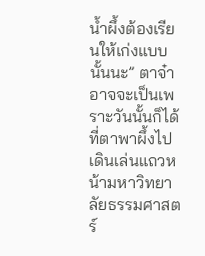น้ำผึ้งต้องเรียนให้เก่งแบบนั้นนะ” ตาจ๋า อาจจะเป็นเพราะวันนั้นก็ได้ที่ตาพาผึ้งไปเดินเล่นแถวหน้ามหาวิทยาลัยธรรมศาสตร์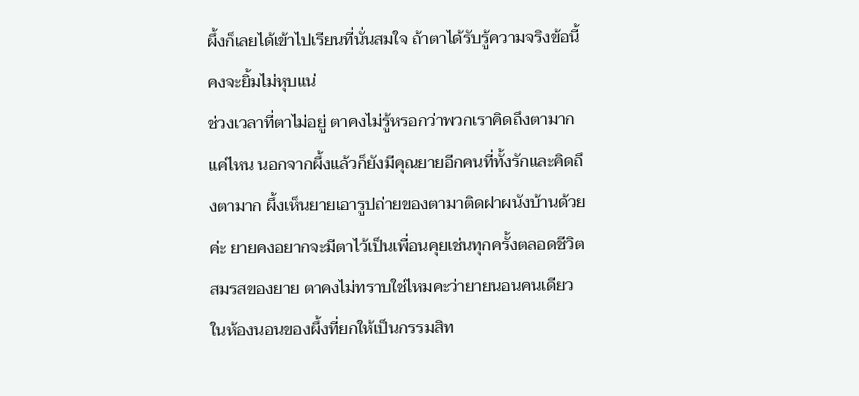ผึ้งก็เลยได้เข้าไปเรียนที่นั่นสมใจ ถ้าตาได้รับรู้ความจริงข้อนี้คงจะยิ้มไม่หุบแน่
ช่วงเวลาที่ตาไม่อยู่ ตาคงไม่รู้หรอกว่าพวกเราคิดถึงตามากแค่ไหน นอกจากผึ้งแล้วก็ยังมีคุณยายอีกคนที่ทั้งรักและคิดถึงตามาก ผึ้งเห็นยายเอารูปถ่ายของตามาติดฝาผนังบ้านด้วยค่ะ ยายคงอยากจะมีตาไว้เป็นเพื่อนคุยเช่นทุกครั้งตลอดชีวิตสมรสของยาย ตาคงไม่ทราบใช่ไหมคะว่ายายนอนคนเดียวในห้องนอนของผึ้งที่ยกให้เป็นกรรมสิท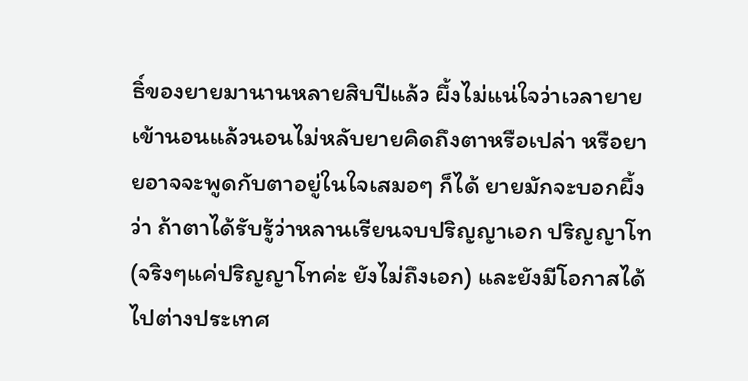ธิ์ของยายมานานหลายสิบปีแล้ว ผึ้งไม่แน่ใจว่าเวลายายเข้านอนแล้วนอนไม่หลับยายคิดถึงตาหรือเปล่า หรือยายอาจจะพูดกับตาอยู่ในใจเสมอๆ ก็ได้ ยายมักจะบอกผึ้งว่า ถ้าตาได้รับรู้ว่าหลานเรียนจบปริญญาเอก ปริญญาโท (จริงๆแค่ปริญญาโทค่ะ ยังไม่ถึงเอก) และยังมีโอกาสได้ไปต่างประเทศ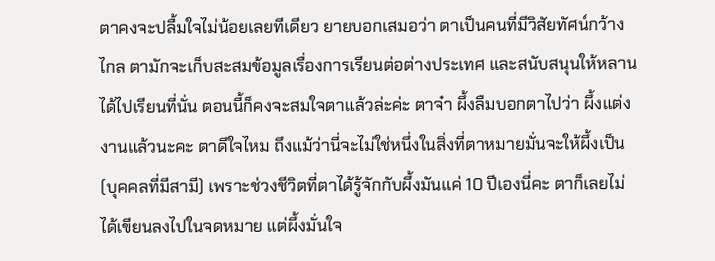ตาคงจะปลื้มใจไม่น้อยเลยทีเดียว ยายบอกเสมอว่า ตาเป็นคนที่มีวิสัยทัศน์กว้างไกล ตามักจะเก็บสะสมข้อมูลเรื่องการเรียนต่อต่างประเทศ และสนับสนุนให้หลานได้ไปเรียนที่นั่น ตอนนี้ก็คงจะสมใจตาแล้วล่ะค่ะ ตาจ๋า ผึ้งลืมบอกตาไปว่า ผึ้งแต่งงานแล้วนะคะ ตาดีใจไหม ถึงแม้ว่านี่จะไม่ใช่หนึ่งในสิ่งที่ตาหมายมั่นจะให้ผึ้งเป็น (บุคคลที่มีสามี) เพราะช่วงชีวิตที่ตาได้รู้จักกับผึ้งมันแค่ 10 ปีเองนี่คะ ตาก็เลยไม่ได้เขียนลงไปในจดหมาย แต่ผึ้งมั่นใจ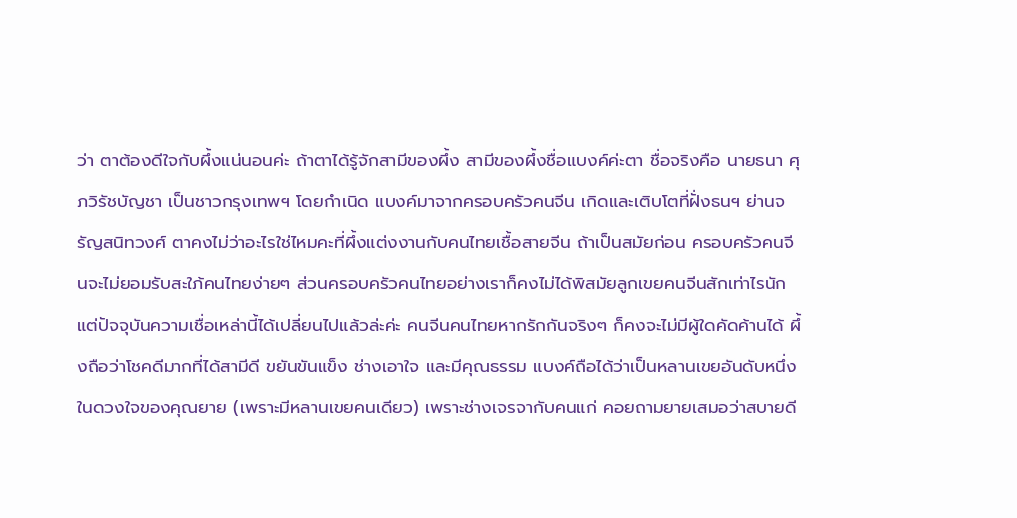ว่า ตาต้องดีใจกับผึ้งแน่นอนค่ะ ถ้าตาได้รู้จักสามีของผึ้ง สามีของผึ้งชื่อแบงค์ค่ะตา ชื่อจริงคือ นายธนา ศุภวิรัชบัญชา เป็นชาวกรุงเทพฯ โดยกำเนิด แบงค์มาจากครอบครัวคนจีน เกิดและเติบโตที่ฝั่งธนฯ ย่านจรัญสนิทวงศ์ ตาคงไม่ว่าอะไรใช่ไหมคะที่ผึ้งแต่งงานกับคนไทยเชื้อสายจีน ถ้าเป็นสมัยก่อน ครอบครัวคนจีนจะไม่ยอมรับสะใภ้คนไทยง่ายๆ ส่วนครอบครัวคนไทยอย่างเราก็คงไม่ได้พิสมัยลูกเขยคนจีนสักเท่าไรนัก แต่ปัจจุบันความเชื่อเหล่านี้ได้เปลี่ยนไปแล้วล่ะค่ะ คนจีนคนไทยหากรักกันจริงๆ ก็คงจะไม่มีผู้ใดคัดค้านได้ ผึ้งถือว่าโชคดีมากที่ได้สามีดี ขยันขันแข็ง ช่างเอาใจ และมีคุณธรรม แบงค์ถือได้ว่าเป็นหลานเขยอันดับหนึ่งในดวงใจของคุณยาย (เพราะมีหลานเขยคนเดียว) เพราะช่างเจรจากับคนแก่ คอยถามยายเสมอว่าสบายดี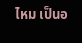ไหม เป็นอ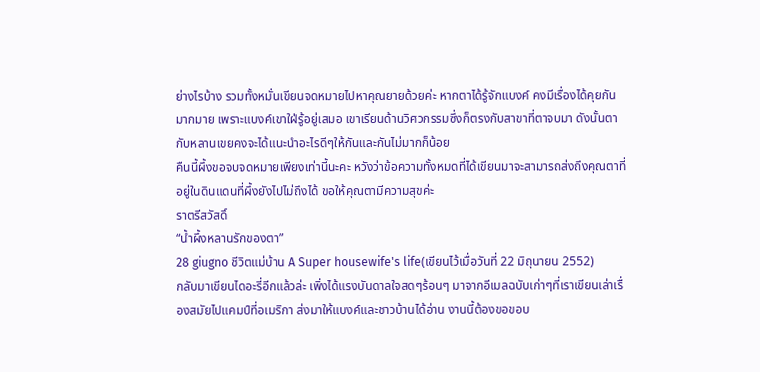ย่างไรบ้าง รวมทั้งหมั่นเขียนจดหมายไปหาคุณยายด้วยค่ะ หากตาได้รู้จักแบงค์ คงมีเรื่องได้คุยกันมากมาย เพราะแบงค์เขาใฝ่รู้อยู่เสมอ เขาเรียนด้านวิศวกรรมซึ่งก็ตรงกับสาขาที่ตาจบมา ดังนั้นตากับหลานเขยคงจะได้แนะนำอะไรดีๆให้กันและกันไม่มากก็น้อย
คืนนี้ผึ้งขอจบจดหมายเพียงเท่านี้นะคะ หวังว่าข้อความทั้งหมดที่ได้เขียนมาจะสามารถส่งถึงคุณตาที่อยู่ในดินแดนที่ผึ้งยังไปไม่ถึงได้ ขอให้คุณตามีความสุขค่ะ
ราตรีสวัสดิ์
“น้ำผึ้งหลานรักของตา”
28 giugno ชีวิตแม่บ้าน A Super housewife's life(เขียนไว้เมื่อวันที่ 22 มิถุนายน 2552)
กลับมาเขียนไดอะรี่อีกแล้วล่ะ เพิ่งได้แรงบันดาลใจสดๆร้อนๆ มาจากอีเมลฉบับเก่าๆที่เราเขียนเล่าเรื่องสมัยไปแคมป์ที่อเมริกา ส่งมาให้แบงค์และชาวบ้านได้อ่าน งานนี้ต้องขอขอบ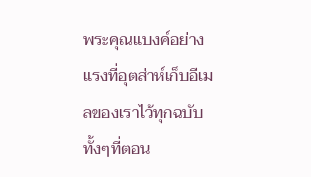พระคุณแบงค์อย่างแรงที่อุตส่าห์เก็บอีเมลของเราไว้ทุกฉบับ ทั้งๆที่ตอน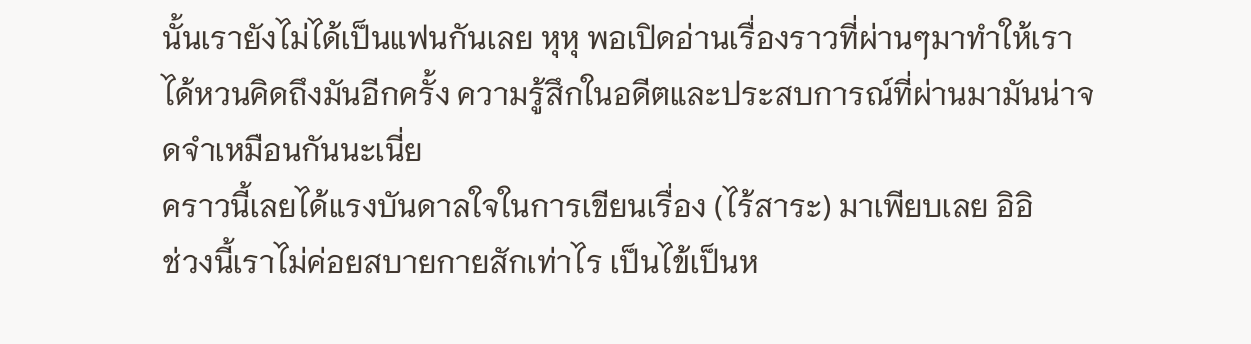นั้นเรายังไม่ได้เป็นแฟนกันเลย หุหุ พอเปิดอ่านเรื่องราวที่ผ่านๆมาทำให้เราได้หวนคิดถึงมันอีกครั้ง ความรู้สึกในอดีตและประสบการณ์ที่ผ่านมามันน่าจดจำเหมือนกันนะเนี่ย
คราวนี้เลยได้แรงบันดาลใจในการเขียนเรื่อง (ไร้สาระ) มาเพียบเลย อิอิ
ช่วงนี้เราไม่ค่อยสบายกายสักเท่าไร เป็นไข้เป็นห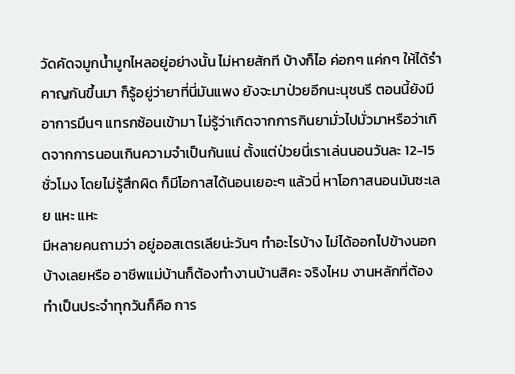วัดคัดจมูกน้ำมูกไหลอยู่อย่างนั้น ไม่หายสักที บ้างก็ไอ ค่อกๆ แค่กๆ ให้ได้รำคาญกันขึ้นมา ก็รู้อยู่ว่ายาที่นี่มันแพง ยังจะมาป่วยอีกนะนุชนรี ตอนนี้ยังมีอาการมึนๆ แทรกซ้อนเข้ามา ไม่รู้ว่าเกิดจากการกินยามั่วไปมั่วมาหรือว่าเกิดจากการนอนเกินความจำเป็นกันแน่ ตั้งแต่ป่วยนี่เราเล่นนอนวันละ 12-15 ชั่วโมง โดยไม่รู้สึกผิด ก็มีโอกาสได้นอนเยอะๆ แล้วนี่ หาโอกาสนอนมันซะเลย แหะ แหะ
มีหลายคนถามว่า อยู่ออสเตรเลียน่ะวันๆ ทำอะไรบ้าง ไม่ได้ออกไปข้างนอกบ้างเลยหรือ อาชีพแม่บ้านก็ต้องทำงานบ้านสิคะ จริงไหม งานหลักที่ต้องทำเป็นประจำทุกวันก็คือ การ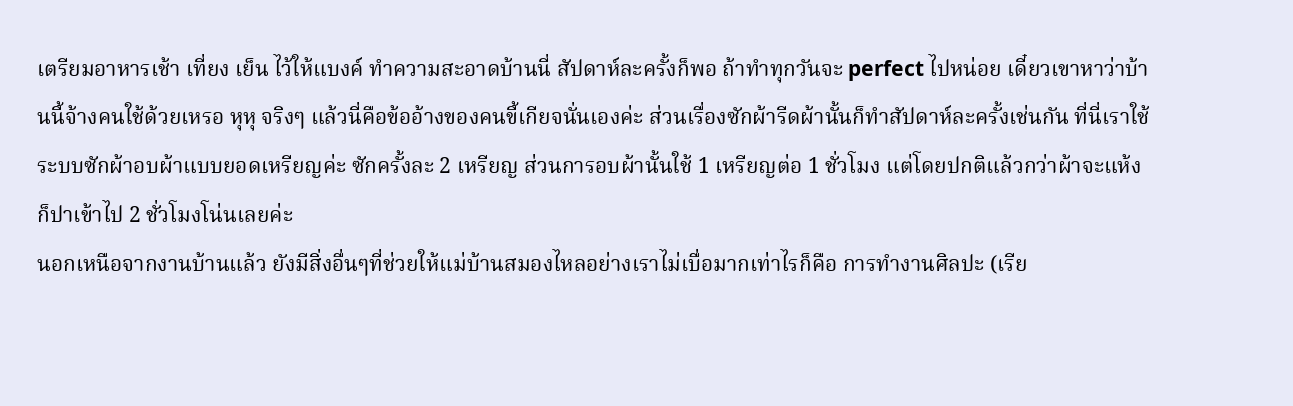เตรียมอาหารเช้า เที่ยง เย็น ไว้ให้แบงค์ ทำความสะอาดบ้านนี่ สัปดาห์ละครั้งก็พอ ถ้าทำทุกวันจะ perfect ไปหน่อย เดี๋ยวเขาหาว่าบ้านนี้จ้างคนใช้ด้วยเหรอ หุหุ จริงๆ แล้วนี่คือข้ออ้างของคนขี้เกียจนั่นเองค่ะ ส่วนเรื่องซักผ้ารีดผ้านั้นก็ทำสัปดาห์ละครั้งเช่นกัน ที่นี่เราใช้ระบบซักผ้าอบผ้าแบบยอดเหรียญค่ะ ซักครั้งละ 2 เหรียญ ส่วนการอบผ้านั้นใช้ 1 เหรียญต่อ 1 ชั่วโมง แต่โดยปกติแล้วกว่าผ้าจะแห้งก็ปาเข้าไป 2 ชั่วโมงโน่นเลยค่ะ
นอกเหนือจากงานบ้านแล้ว ยังมีสิ่งอื่นๆที่ช่วยให้แม่บ้านสมองไหลอย่างเราไม่เบื่อมากเท่าไรก็คือ การทำงานศิลปะ (เรีย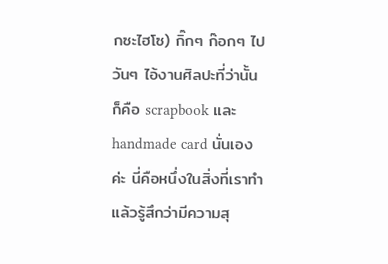กซะไฮโซ) กิ๊กๆ ก๊อกๆ ไปวันๆ ไอ้งานศิลปะที่ว่านั้นก็คือ scrapbook และ handmade card นั่นเองค่ะ นี่คือหนึ่งในสิ่งที่เราทำแล้วรู้สึกว่ามีความสุ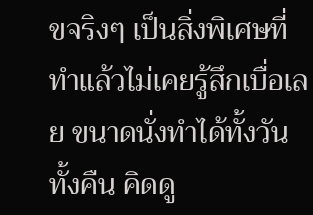ขจริงๆ เป็นสิ่งพิเศษที่ทำแล้วไม่เคยรู้สึกเบื่อเลย ขนาดนั่งทำได้ทั้งวันทั้งคืน คิดดู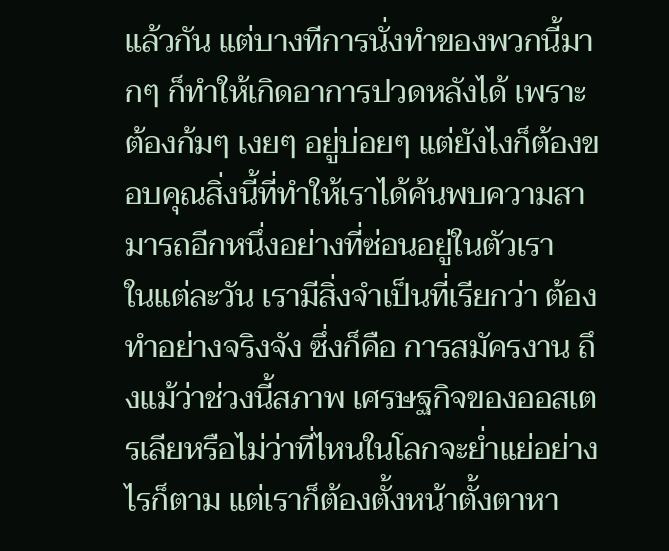แล้วกัน แต่บางทีการนั่งทำของพวกนี้มากๆ ก็ทำให้เกิดอาการปวดหลังได้ เพราะต้องก้มๆ เงยๆ อยู่บ่อยๆ แต่ยังไงก็ต้องขอบคุณสิ่งนี้ที่ทำให้เราได้ค้นพบความสามารถอีกหนึ่งอย่างที่ซ่อนอยู่ในตัวเรา
ในแต่ละวัน เรามีสิ่งจำเป็นที่เรียกว่า ต้องทำอย่างจริงจัง ซึ่งก็คือ การสมัครงาน ถึงแม้ว่าช่วงนี้สภาพ เศรษฐกิจของออสเตรเลียหรือไม่ว่าที่ไหนในโลกจะย่ำแย่อย่างไรก็ตาม แต่เราก็ต้องตั้งหน้าตั้งตาหา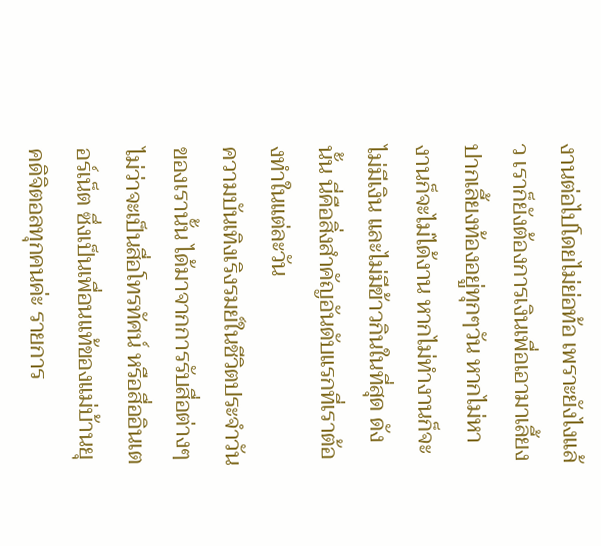งานต่อไปโดยไม่ย่อท้อ เพราะยังไงแล้ว เราก็ยังต้องการเงินเพื่อเอามาเลี้ยงปากเลี้ยงท้องอยู่ทุกๆวัน หากไม่หางานก็จะไม่ได้งาน หากไม่ทำงานก็จะไม่มีเงิน และไม่มีข้าวกินในที่สุด ดังนั้น นี่คือสิ่งสำคัญอันดับแรกที่เราต้องทำในแต่ละวัน
ความบันเทิงเริงรมย์ในชีวิตประจำวันของเรานั้น ได้มาจากการรับสื่อต่างๆ ไม่ว่าจะเป็นสื่อโทรทัศน์ หรือสื่ออินเตอร์เน็ต ซึ่งเป็นเพื่อนแท้ของแม่บ้านยุคดิจิตอลทุกคนค่ะ รายการ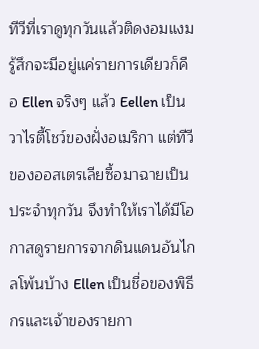ทีวีที่เราดูทุกวันแล้วติดงอมแงม รู้สึกจะมีอยู่แค่รายการเดียวก็คือ Ellen จริงๆ แล้ว Eellen เป็นวาไรตี้โชว์ของฝั่งอเมริกา แต่ทีวีของออสเตรเลียซื้อมาฉายเป็นประจำทุกวัน จึงทำให้เราได้มีโอกาสดูรายการจากดินแดนอันไกลโพ้นบ้าง Ellen เป็นชื่อของพิธีกรและเจ้าของรายกา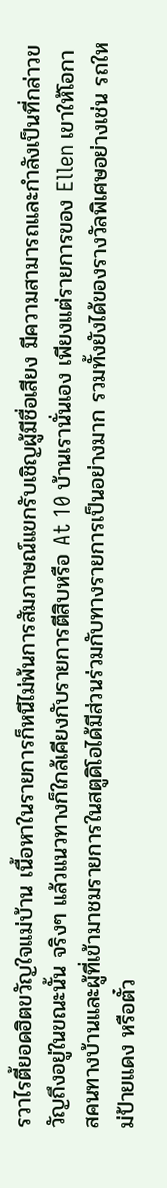รวาไรตี้ยอดฮิตขวัญใจแม่บ้าน เนื้อหาในรายการก็หนีไม่พ้นการสัมภาษณ์แขกรับเชิญผู้มีชื่อเสียง มีความสามารถและกำลังเป็นที่กล่าวขวัญถึงอยู่ในขณะนั้น จริงๆ แล้วแนวทางก็ใกล้เคียงกับรายการตีสิบหรือ At 10 บ้านเรานั่นเอง เพียงแต่รายการของ Ellen เขาให้โอกาสคนทางบ้านและผู้ที่เข้ามาชมรายการในสตูดิโอได้มีส่วนร่วมกับทางรายการเป็นอย่างมาก รวมทั้งยังได้ของรางวัลพิเศษอย่างเช่น รถใหม่ป้ายแดง หรือตั๋ว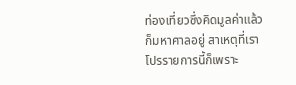ท่องเที่ยวซึ่งคิดมูลค่าแล้วก็มหาศาลอยู่ สาเหตุที่เราโปรรายการนี้ก็เพราะ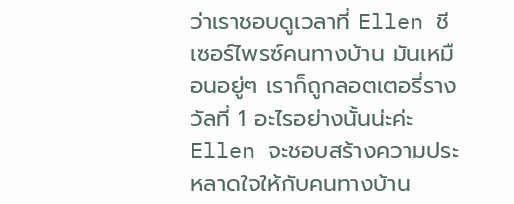ว่าเราชอบดูเวลาที่ Ellen ชีเซอร์ไพรซ์คนทางบ้าน มันเหมือนอยู่ๆ เราก็ถูกลอตเตอรี่รางวัลที่ 1 อะไรอย่างนั้นน่ะค่ะ Ellen จะชอบสร้างความประหลาดใจให้กับคนทางบ้าน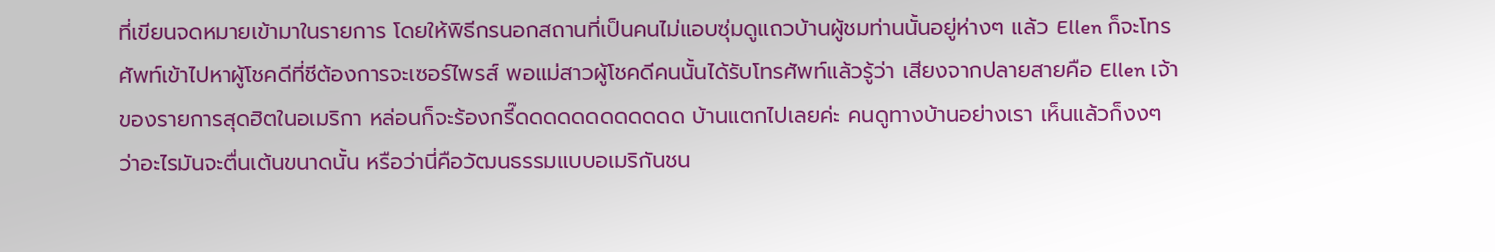ที่เขียนจดหมายเข้ามาในรายการ โดยให้พิธีกรนอกสถานที่เป็นคนไม่แอบซุ่มดูแถวบ้านผู้ชมท่านนั้นอยู่ห่างๆ แล้ว Ellen ก็จะโทรศัพท์เข้าไปหาผู้โชคดีที่ชีต้องการจะเซอร์ไพรส์ พอแม่สาวผู้โชคดีคนนั้นได้รับโทรศัพท์แล้วรู้ว่า เสียงจากปลายสายคือ Ellen เจ้าของรายการสุดฮิตในอเมริกา หล่อนก็จะร้องกรี๊ดดดดดดดดดดดด บ้านแตกไปเลยค่ะ คนดูทางบ้านอย่างเรา เห็นแล้วก็งงๆ ว่าอะไรมันจะตื่นเต้นขนาดนั้น หรือว่านี่คือวัฒนธรรมแบบอเมริกันชน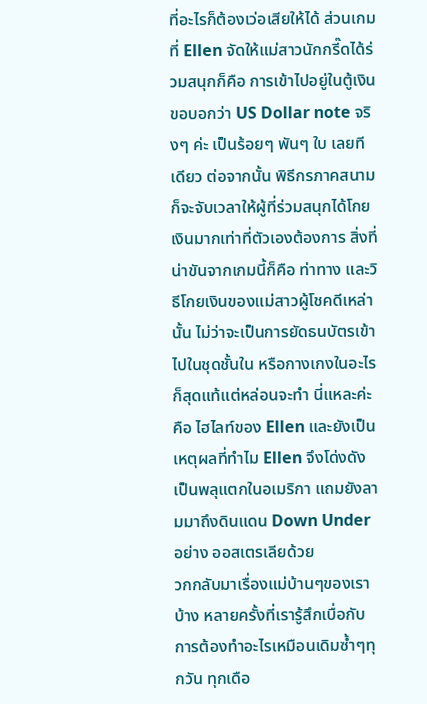ที่อะไรก็ต้องเว่อเสียให้ได้ ส่วนเกมที่ Ellen จัดให้แม่สาวนักกรี๊ดได้ร่วมสนุกก็คือ การเข้าไปอยู่ในตู้เงิน ขอบอกว่า US Dollar note จริงๆ ค่ะ เป็นร้อยๆ พันๆ ใบ เลยทีเดียว ต่อจากนั้น พิธีกรภาคสนามก็จะจับเวลาให้ผู้ที่ร่วมสนุกได้โกยเงินมากเท่าที่ตัวเองต้องการ สิ่งที่น่าขันจากเกมนี้ก็คือ ท่าทาง และวิธีโกยเงินของแม่สาวผู้โชคดีเหล่านั้น ไม่ว่าจะเป็นการยัดธนบัตรเข้าไปในชุดชั้นใน หรือกางเกงในอะไรก็สุดแท้แต่หล่อนจะทำ นี่แหละค่ะ คือ ไฮไลท์ของ Ellen และยังเป็นเหตุผลที่ทำไม Ellen จึงโด่งดังเป็นพลุแตกในอเมริกา แถมยังลามมาถึงดินแดน Down Under อย่าง ออสเตรเลียด้วย
วกกลับมาเรื่องแม่บ้านๆของเราบ้าง หลายครั้งที่เรารู้สึกเบื่อกับการต้องทำอะไรเหมือนเดิมซ้ำๆทุกวัน ทุกเดือ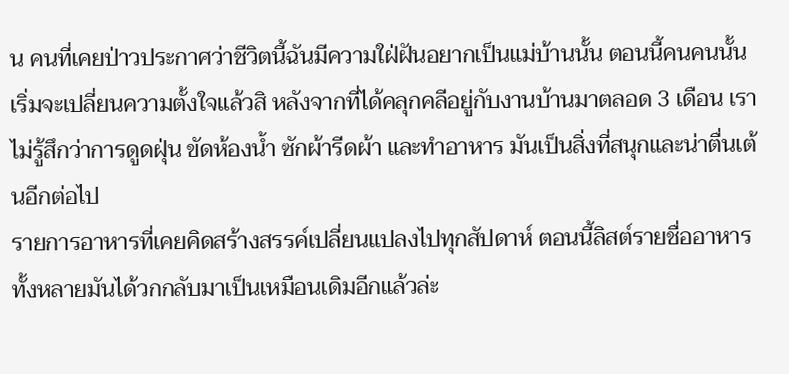น คนที่เคยป่าวประกาศว่าชีวิตนี้ฉันมีความใฝ่ฝันอยากเป็นแม่บ้านนั้น ตอนนี้คนคนนั้นเริ่มจะเปลี่ยนความตั้งใจแล้วสิ หลังจากที่ได้คลุกคลีอยู่กับงานบ้านมาตลอด 3 เดือน เราไม่รู้สึกว่าการดูดฝุ่น ขัดห้องน้ำ ซักผ้ารีดผ้า และทำอาหาร มันเป็นสิ่งที่สนุกและน่าตื่นเต้นอีกต่อไป
รายการอาหารที่เคยคิดสร้างสรรค์เปลี่ยนแปลงไปทุกสัปดาห์ ตอนนี้ลิสต์รายชื่ออาหารทั้งหลายมันได้วกกลับมาเป็นเหมือนเดิมอีกแล้วล่ะ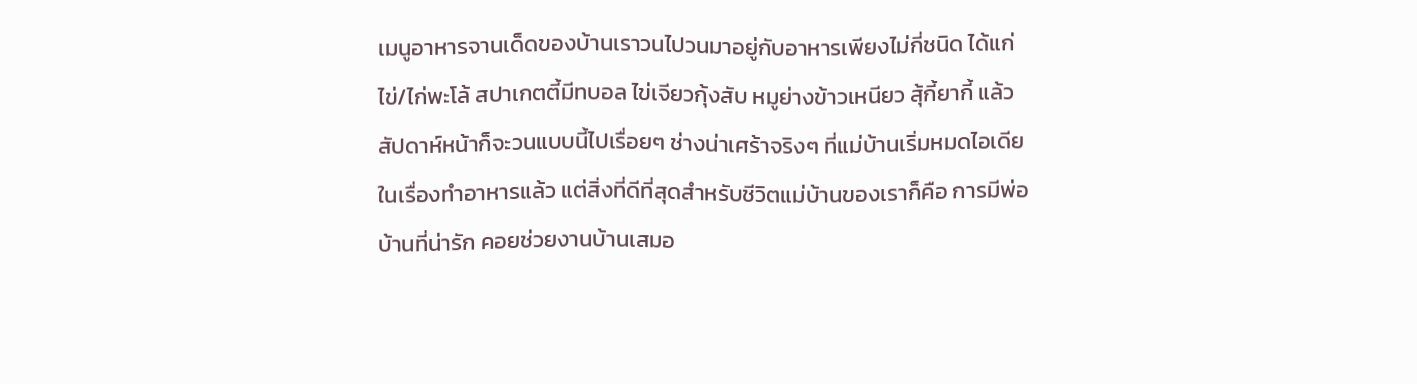เมนูอาหารจานเด็ดของบ้านเราวนไปวนมาอยู่กับอาหารเพียงไม่กี่ชนิด ได้แก่ ไข่/ไก่พะโล้ สปาเกตตี้มีทบอล ไข่เจียวกุ้งสับ หมูย่างข้าวเหนียว สุ้กี้ยากี้ แล้วสัปดาห์หน้าก็จะวนแบบนี้ไปเรื่อยๆ ช่างน่าเศร้าจริงๆ ที่แม่บ้านเริ่มหมดไอเดียในเรื่องทำอาหารแล้ว แต่สิ่งที่ดีที่สุดสำหรับชีวิตแม่บ้านของเราก็คือ การมีพ่อบ้านที่น่ารัก คอยช่วยงานบ้านเสมอ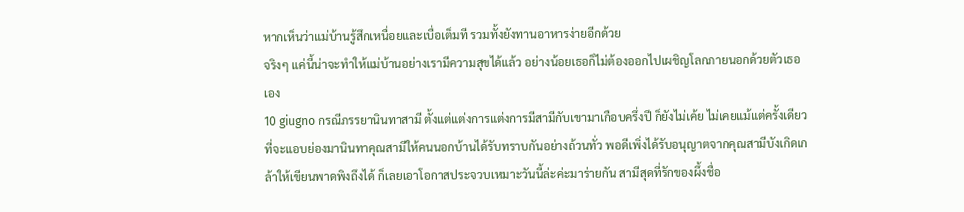หากเห็นว่าแม่บ้านรู้สึกเหนื่อยและเบื่อเต็มที รวมทั้งยังทานอาหารง่ายอีกด้วย
จริงๆ แค่นี้น่าจะทำให้แม่บ้านอย่างเรามีความสุขได้แล้ว อย่างน้อยเธอก็ไม่ต้องออกไปเผชิญโลกภายนอกด้วยตัวเธอเอง
10 giugno กรณีภรรยานินทาสามี ตั้งแต่แต่งการแต่งการมีสามีกับเขามาเกือบครึ่งปี ก็ยังไม่เค้ย ไม่เคยแม้แต่ครั้งเดียวที่จะแอบย่องมานินทาคุณสามีให้คนนอกบ้านได้รับทราบกันอย่างถ้วนทั่ว พอดีเพิ่งได้รับอนุญาตจากคุณสามีบังเกิดเกล้าให้เขียนพาดพิงถึงได้ ก็เลยเอาโอกาสประจวบเหมาะวันนี้ล่ะค่ะมาร่ายกัน สามีสุดที่รักของผึ้งชื่อ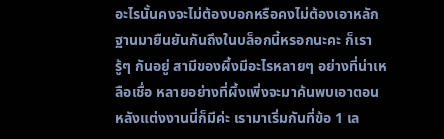อะไรนั้นคงจะไม่ต้องบอกหรือคงไม่ต้องเอาหลักฐานมายืนยันกันถึงในบล็อกนี้หรอกนะคะ ก็เรารู้ๆ กันอยู่ สามีของผึ้งมีอะไรหลายๆ อย่างที่น่าเหลือเชื่อ หลายอย่างที่ผึ้งเพิ่งจะมาค้นพบเอาตอนหลังแต่งงานนี่ก็มีค่ะ เรามาเริ่มกันที่ข้อ 1 เล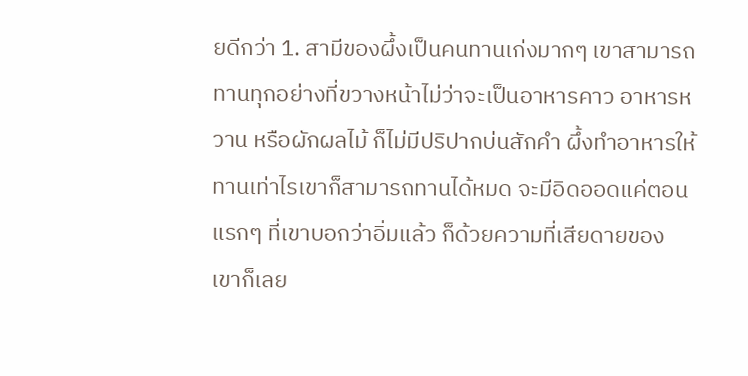ยดีกว่า 1. สามีของผึ้งเป็นคนทานเก่งมากๆ เขาสามารถทานทุกอย่างที่ขวางหน้าไม่ว่าจะเป็นอาหารคาว อาหารหวาน หรือผักผลไม้ ก็ไม่มีปริปากบ่นสักคำ ผึ้งทำอาหารให้ทานเท่าไรเขาก็สามารถทานได้หมด จะมีอิดออดแค่ตอนแรกๆ ที่เขาบอกว่าอิ่มแล้ว ก็ด้วยความที่เสียดายของ เขาก็เลย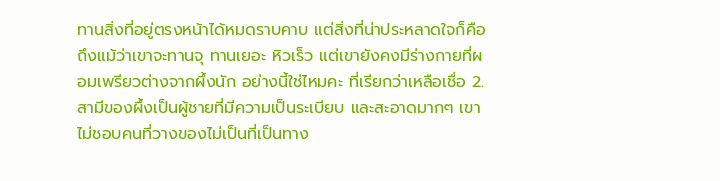ทานสิ่งที่อยู่ตรงหน้าได้หมดราบคาบ แต่สิ่งที่น่าประหลาดใจก็คือ ถึงแม้ว่าเขาจะทานจุ ทานเยอะ หิวเร็ว แต่เขายังคงมีร่างกายที่ผอมเพรียวต่างจากผึ้งนัก อย่างนี้ใช่ไหมคะ ที่เรียกว่าเหลือเชื่อ 2. สามีของผึ้งเป็นผู้ชายที่มีความเป็นระเบียบ และสะอาดมากๆ เขาไม่ชอบคนที่วางของไม่เป็นที่เป็นทาง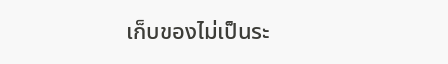เก็บของไม่เป็นระ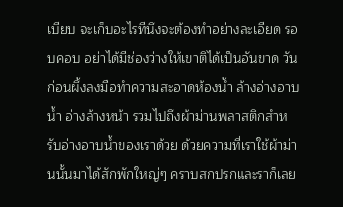เบียบ จะเก็บอะไรทีนึงจะต้องทำอย่างละเอียด รอบคอบ อย่าได้มีช่องว่างให้เขาติได้เป็นอันขาด วันก่อนผึ้งลงมือทำความสะอาดห้องน้ำ ล้างอ่างอาบน้ำ อ่างล้างหน้า รวมไปถึงผ้าม่านพลาสติกสำหรับอ่างอาบน้ำของเราด้วย ด้วยความที่เราใช้ผ้าม่านนั้นมาได้สักพักใหญ่ๆ คราบสกปรกและราก็เลย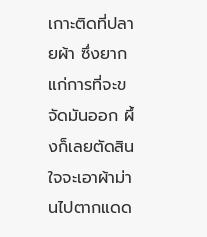เกาะติดที่ปลายผ้า ซึ่งยากแก่การที่จะขจัดมันออก ผึ้งก็เลยตัดสินใจจะเอาผ้าม่านไปตากแดด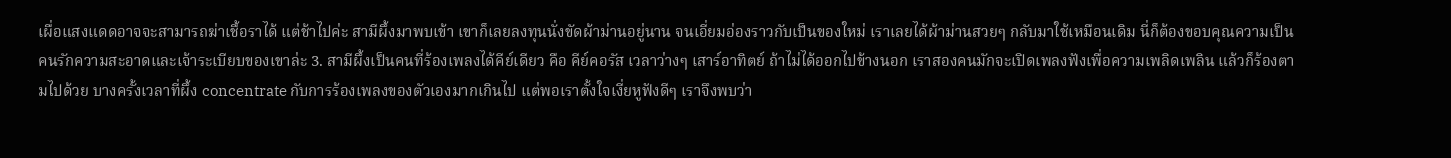เผื่อแสงแดดอาจจะสามารถฆ่าเชื้อราได้ แต่ช้าไปค่ะ สามีผึ้งมาพบเข้า เขาก็เลยลงทุนนั่งขัดผ้าม่านอยู่นาน จนเอี่ยมอ่องราวกับเป็นของใหม่ เราเลยได้ผ้าม่านสวยๆ กลับมาใช้เหมือนเดิม นี่ก็ต้องขอบคุณความเป็นคนรักความสะอาดและเจ้าระเบียบของเขาล่ะ 3. สามีผึ้งเป็นคนที่ร้องเพลงได้คีย์เดียว คือ คีย์คอรัส เวลาว่างๆ เสาร์อาทิตย์ ถ้าไม่ได้ออกไปข้างนอก เราสองคนมักจะเปิดเพลงฟังเพื่อความเพลิดเพลิน แล้วก็ร้องตามไปด้วย บางครั้งเวลาที่ผึ้ง concentrate กับการร้องเพลงของตัวเองมากเกินไป แต่พอเราตั้งใจเงี่ยหูฟังดีๆ เราจึงพบว่า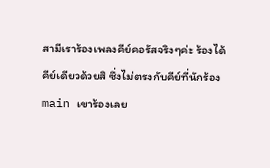สามีเราร้องเพลงคีย์คอรัสจริงๆค่ะ ร้องได้คีย์เดียวด้วยสิ ซึ่งไม่ตรงกับคีย์ที่นักร้องmain เขาร้องเลย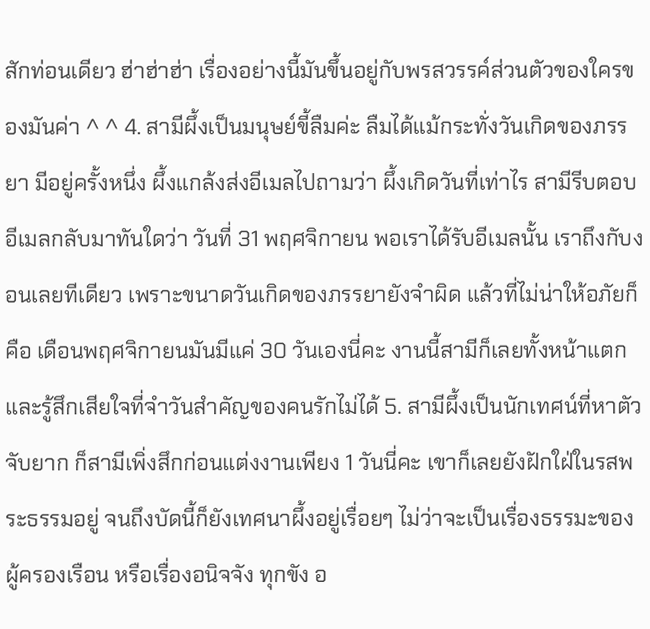สักท่อนเดียว ฮ่าฮ่าฮ่า เรื่องอย่างนี้มันขึ้นอยู่กับพรสวรรค์ส่วนตัวของใครของมันค่า ^ ^ 4. สามีผึ้งเป็นมนุษย์ขี้ลืมค่ะ ลืมได้แม้กระทั่งวันเกิดของภรรยา มีอยู่ครั้งหนึ่ง ผึ้งแกล้งส่งอีเมลไปถามว่า ผึ้งเกิดวันที่เท่าไร สามีรีบตอบอีเมลกลับมาทันใดว่า วันที่ 31 พฤศจิกายน พอเราได้รับอีเมลนั้น เราถึงกับงอนเลยทีเดียว เพราะขนาดวันเกิดของภรรยายังจำผิด แล้วที่ไม่น่าให้อภัยก็คือ เดือนพฤศจิกายนมันมีแค่ 30 วันเองนี่คะ งานนี้สามีก็เลยทั้งหน้าแตกและรู้สึกเสียใจที่จำวันสำคัญของคนรักไม่ได้ 5. สามีผึ้งเป็นนักเทศน์ที่หาตัวจับยาก ก็สามีเพิ่งสึกก่อนแต่งงานเพียง 1 วันนี่คะ เขาก็เลยยังฝักใฝ่ในรสพระธรรมอยู่ จนถึงบัดนี้ก็ยังเทศนาผึ้งอยู่เรื่อยๆ ไม่ว่าจะเป็นเรื่องธรรมะของผู้ครองเรือน หรือเรื่องอนิจจัง ทุกขัง อ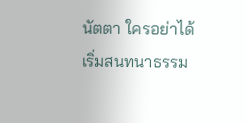นัตตา ใครอย่าได้เริ่มสนทนาธรรม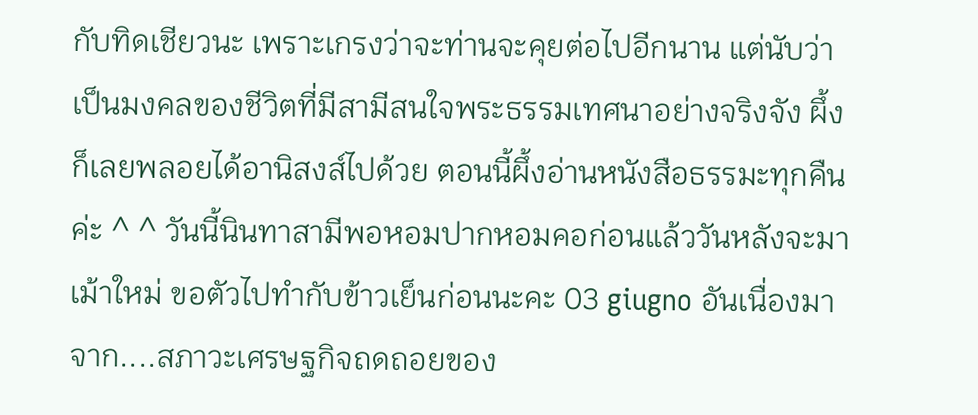กับทิดเชียวนะ เพราะเกรงว่าจะท่านจะคุยต่อไปอีกนาน แต่นับว่าเป็นมงคลของชีวิตที่มีสามีสนใจพระธรรมเทศนาอย่างจริงจัง ผึ้งก็เลยพลอยได้อานิสงส์ไปด้วย ตอนนี้ผึ้งอ่านหนังสือธรรมะทุกคืนค่ะ ^ ^ วันนี้นินทาสามีพอหอมปากหอมคอก่อนแล้ววันหลังจะมาเม้าใหม่ ขอตัวไปทำกับข้าวเย็นก่อนนะคะ 03 giugno อันเนื่องมาจาก....สภาวะเศรษฐกิจถดถอยของ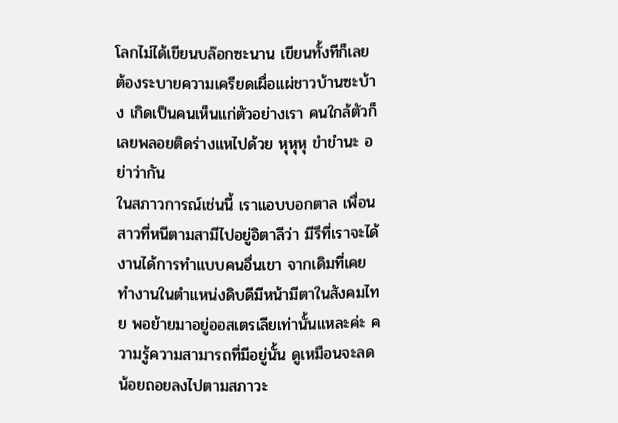โลกไม่ได้เขียนบล๊อกซะนาน เขียนทั้งทีก็เลยต้องระบายความเครียดเผื่อแผ่ชาวบ้านซะบ้าง เกิดเป็นคนเห็นแก่ตัวอย่างเรา คนใกล้ตัวก็เลยพลอยติดร่างแหไปด้วย หุหุหุ ขำขำนะ อย่าว่ากัน
ในสภาวการณ์เช่นนี้ เราแอบบอกตาล เพื่อนสาวที่หนีตามสามีไปอยู่อิตาลีว่า มีรึที่เราจะได้งานได้การทำแบบคนอื่นเขา จากเดิมที่เคยทำงานในตำแหน่งดิบดีมีหน้ามีตาในสังคมไทย พอย้ายมาอยู่ออสเตรเลียเท่านั้นแหละค่ะ ความรู้ความสามารถที่มีอยู่นั้น ดูเหมือนจะลดน้อยถอยลงไปตามสภาวะ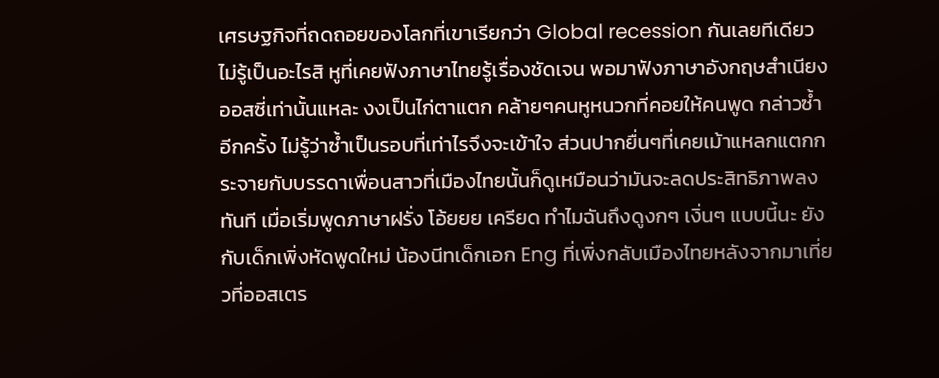เศรษฐกิจที่ถดถอยของโลกที่เขาเรียกว่า Global recession กันเลยทีเดียว ไม่รู้เป็นอะไรสิ หูที่เคยฟังภาษาไทยรู้เรื่องชัดเจน พอมาฟังภาษาอังกฤษสำเนียงออสซี่เท่านั้นแหละ งงเป็นไก่ตาแตก คล้ายๆคนหูหนวกที่คอยให้คนพูด กล่าวซ้ำอีกครั้ง ไม่รู้ว่าซ้ำเป็นรอบที่เท่าไรจึงจะเข้าใจ ส่วนปากยื่นๆที่เคยเม้าแหลกแตกกระจายกับบรรดาเพื่อนสาวที่เมืองไทยนั้นก็ดูเหมือนว่ามันจะลดประสิทธิภาพลงทันที เมื่อเริ่มพูดภาษาฝรั่ง โอ้ยยย เครียด ทำไมฉันถึงดูงกๆ เงิ่นๆ แบบนี้นะ ยังกับเด็กเพิ่งหัดพูดใหม่ น้องนีทเด็กเอก Eng ที่เพิ่งกลับเมืองไทยหลังจากมาเที่ยวที่ออสเตร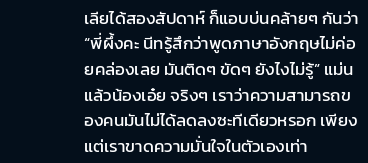เลียได้สองสัปดาห์ ก็แอบบ่นคล้ายๆ กันว่า “พี่ผึ้งคะ นีทรู้สึกว่าพูดภาษาอังกฤษไม่ค่อยคล่องเลย มันติดๆ ขัดๆ ยังไงไม่รู้” แม่นแล้วน้องเอ๋ย จริงๆ เราว่าความสามารถของคนมันไม่ได้ลดลงซะทีเดียวหรอก เพียงแต่เราขาดความมั่นใจในตัวเองเท่า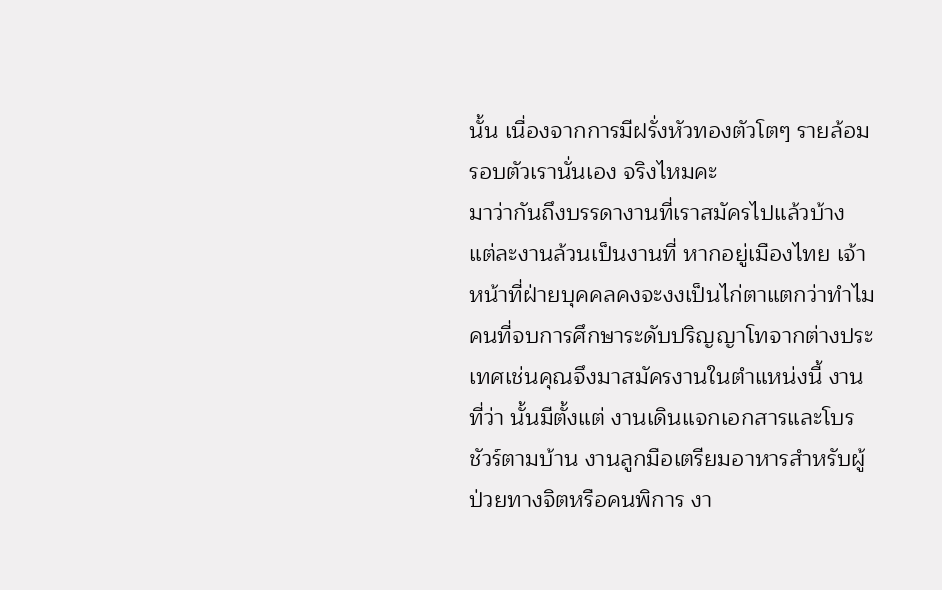นั้น เนื่องจากการมีฝรั่งหัวทองตัวโตๆ รายล้อมรอบตัวเรานั่นเอง จริงไหมคะ
มาว่ากันถึงบรรดางานที่เราสมัครไปแล้วบ้าง แต่ละงานล้วนเป็นงานที่ หากอยู่เมืองไทย เจ้าหน้าที่ฝ่ายบุคคลคงจะงงเป็นไก่ตาแตกว่าทำไมคนที่จบการศึกษาระดับปริญญาโทจากต่างประเทศเช่นคุณจึงมาสมัครงานในตำแหน่งนี้ งานที่ว่า นั้นมีตั้งแต่ งานเดินแจกเอกสารและโบรชัวร์ตามบ้าน งานลูกมือเตรียมอาหารสำหรับผู้ป่วยทางจิตหรือคนพิการ งา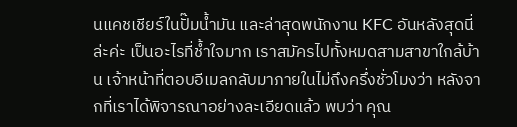นแคชเชียร์ในปั๊มน้ำมัน และล่าสุดพนักงาน KFC อันหลังสุดนี่ล่ะค่ะ เป็นอะไรที่ช้ำใจมาก เราสมัครไปทั้งหมดสามสาขาใกล้บ้าน เจ้าหน้าที่ตอบอีเมลกลับมาภายในไม่ถึงครึ่งชั่วโมงว่า หลังจากที่เราได้พิจารณาอย่างละเอียดแล้ว พบว่า คุณ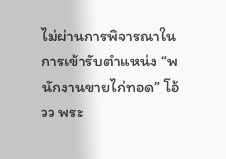ไม่ผ่านการพิจารณาในการเข้ารับตำแหน่ง “พนักงานขายไก่ทอด” โอ้วว พระ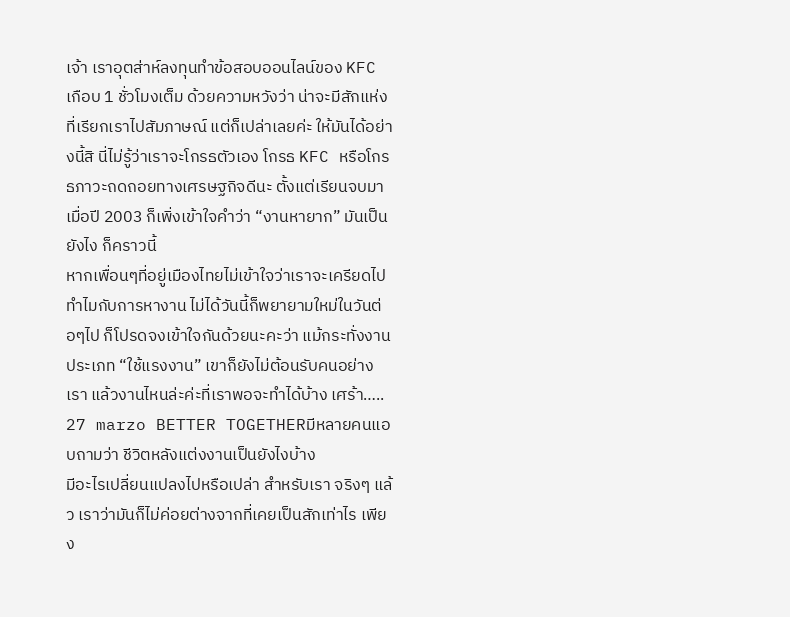เจ้า เราอุตส่าห์ลงทุนทำข้อสอบออนไลน์ของ KFC เกือบ 1 ชั่วโมงเต็ม ด้วยความหวังว่า น่าจะมีสักแห่งที่เรียกเราไปสัมภาษณ์ แต่ก็เปล่าเลยค่ะ ให้มันได้อย่างนี้สิ นี่ไม่รู้ว่าเราจะโกรธตัวเอง โกรธ KFC หรือโกรธภาวะถดถอยทางเศรษฐกิจดีนะ ตั้งแต่เรียนจบมาเมื่อปี 2003 ก็เพิ่งเข้าใจคำว่า “งานหายาก” มันเป็นยังไง ก็คราวนี้
หากเพื่อนๆที่อยู่เมืองไทยไม่เข้าใจว่าเราจะเครียดไปทำไมกับการหางาน ไม่ได้วันนี้ก็พยายามใหม่ในวันต่อๆไป ก็โปรดจงเข้าใจกันด้วยนะคะว่า แม้กระทั่งงานประเภท “ใช้แรงงาน” เขาก็ยังไม่ต้อนรับคนอย่างเรา แล้วงานไหนล่ะค่ะที่เราพอจะทำได้บ้าง เศร้า….. 27 marzo BETTER TOGETHERมีหลายคนแอบถามว่า ชีวิตหลังแต่งงานเป็นยังไงบ้าง
มีอะไรเปลี่ยนแปลงไปหรือเปล่า สำหรับเรา จริงๆ แล้ว เราว่ามันก็ไม่ค่อยต่างจากที่เคยเป็นสักเท่าไร เพียง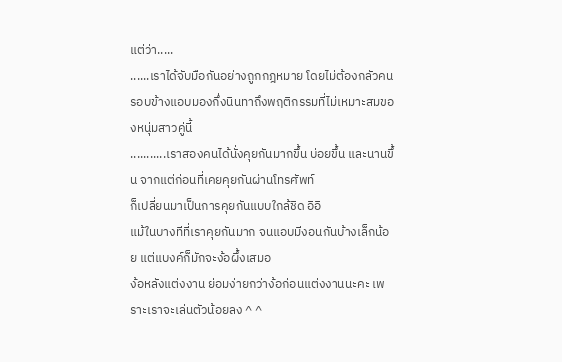แต่ว่า.....
......เราได้จับมือกันอย่างถูกกฎหมาย โดยไม่ต้องกลัวคนรอบข้างแอบมองกึ่งนินทาถึงพฤติกรรมที่ไม่เหมาะสมของหนุ่มสาวคู่นี้
...........เราสองคนได้นั่งคุยกันมากขึ้น บ่อยขึ้น และนานขึ้น จากแต่ก่อนที่เคยคุยกันผ่านโทรศัพท์
ก็เปลี่ยนมาเป็นการคุยกันแบบใกล้ชิด อิอิ
แม้ในบางทีที่เราคุยกันมาก จนแอบมีงอนกันบ้างเล็กน้อย แต่แบงค์ก็มักจะง้อผึ้งเสมอ
ง้อหลังแต่งงาน ย่อมง่ายกว่าง้อก่อนแต่งงานนะคะ เพราะเราจะเล่นตัวน้อยลง ^ ^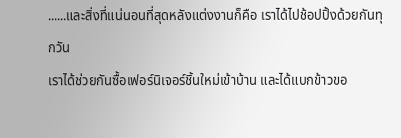......และสิ่งที่แน่นอนที่สุดหลังแต่งงานก็คือ เราได้ไปช้อปปิ้งด้วยกันทุกวัน
เราได้ช่วยกันซื้อเฟอร์นิเจอร์ชิ้นใหม่เข้าบ้าน และได้แบกข้าวขอ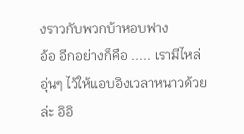งราวกับพวกบ้าหอบฟาง
อ้อ อีกอย่างก็คือ ..... เรามีไหล่อุ่นๆ ไว้ให้แอบอิงเวลาหนาวด้วยล่ะ อิอิ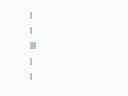|
|
|||
|
|